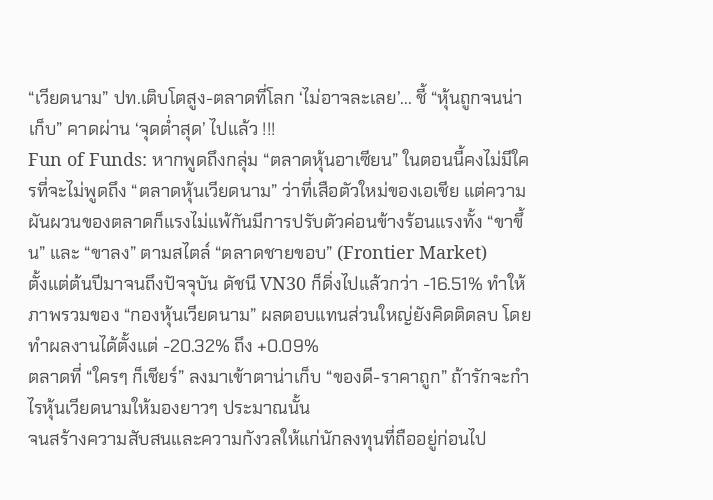“เวียดนาม” ปท.เติบโตสูง-ตลาดที่โลก ‘ไม่อาจละเลย’... ชี้ “หุ้นถูกจนน่าเก็บ” คาดผ่าน ‘จุดต่ำสุด’ ไปแล้ว !!!
Fun of Funds: หากพูดถึงกลุ่ม “ตลาดหุ้นอาเซียน” ในตอนนี้คงไม่มีใครที่จะไม่พูดถึง “ตลาดหุ้นเวียดนาม” ว่าที่เสือตัวใหม่ของเอเชีย แต่ความผันผวนของตลาดก็แรงไม่แพ้กันมีการปรับตัวค่อนข้างร้อนแรงทั้ง “ขาขึ้น” และ “ขาลง” ตามสไตล์ “ตลาดชายขอบ” (Frontier Market)
ตั้งแต่ต้นปีมาจนถึงปัจจุบัน ดัชนี VN30 ก็ดิ่งไปแล้วกว่า -16.51% ทำให้ภาพรวมของ “กองหุ้นเวียดนาม” ผลตอบแทนส่วนใหญ่ยังคิดติดลบ โดยทำผลงานได้ตั้งแต่ -20.32% ถึง +0.09%
ตลาดที่ “ใครๆ ก็เชียร์” ลงมาเข้าตาน่าเก็บ “ของดี-ราคาถูก” ถ้ารักจะกำไรหุ้นเวียดนามให้มองยาวๆ ประมาณนั้น
จนสร้างความสับสนและความกังวลให้แก่นักลงทุนที่ถืออยู่ก่อนไป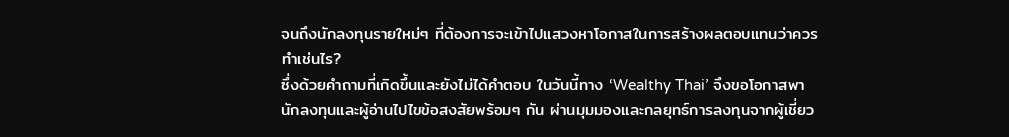จนถึงนักลงทุนรายใหม่ๆ ที่ต้องการจะเข้าไปแสวงหาโอกาสในการสร้างผลตอบแทนว่าควรทำเช่นไร?
ซึ่งด้วยคำถามที่เกิดขึ้นและยังไม่ได้คำตอบ ในวันนี้ทาง ‘Wealthy Thai’ จึงขอโอกาสพานักลงทุนและผู้อ่านไปไขข้อสงสัยพร้อมๆ กัน ผ่านมุมมองและกลยุทธ์การลงทุนจากผู้เชี่ยว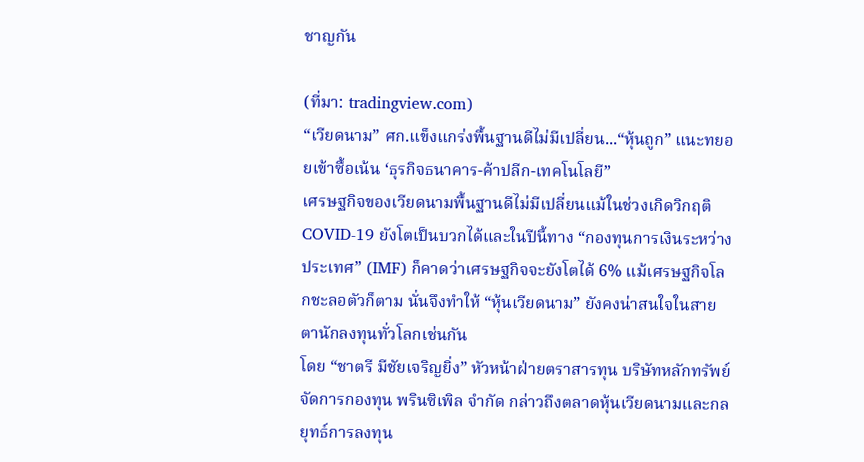ชาญกัน

(ที่มา: tradingview.com)
“เวียดนาม” ศก.แข็งแกร่งพื้นฐานดีไม่มีเปลี่ยน...“หุ้นถูก” แนะทยอยเข้าซื้อเน้น ‘ธุรกิจธนาคาร-ค้าปลีก-เทคโนโลยี”
เศรษฐกิจของเวียดนามพื้นฐานดีไม่มีเปลี่ยนแม้ในช่วงเกิดวิกฤติ COVID-19 ยังโตเป็นบวกได้และในปีนี้ทาง “กองทุนการเงินระหว่างประเทศ” (IMF) ก็คาดว่าเศรษฐกิจจะยังโตได้ 6% แม้เศรษฐกิจโลกชะลอตัวก็ตาม นั่นจึงทำให้ “หุ้นเวียดนาม” ยังคงน่าสนใจในสายตานักลงทุนทั่วโลกเช่นกัน
โดย “ชาตรี มีชัยเจริญยิ่ง” หัวหน้าฝ่ายตราสารทุน บริษัทหลักทรัพย์จัดการกองทุน พรินซิเพิล จำกัด กล่าวถึงตลาดหุ้นเวียดนามและกลยุทธ์การลงทุน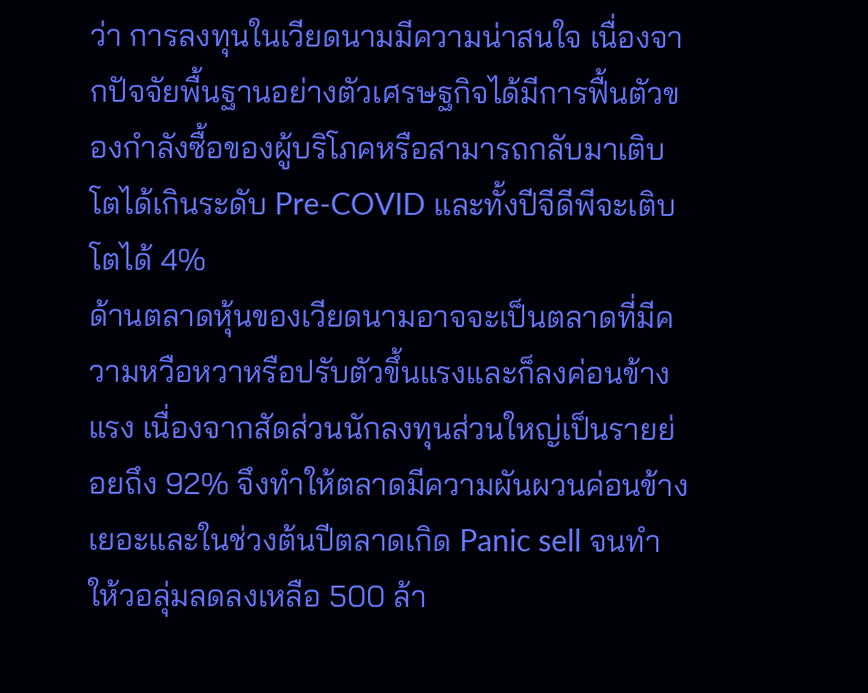ว่า การลงทุนในเวียดนามมีความน่าสนใจ เนื่องจากปัจจัยพื้นฐานอย่างตัวเศรษฐกิจได้มีการฟื้นตัวของกำลังซื้อของผู้บริโภคหรือสามารถกลับมาเติบโตได้เกินระดับ Pre-COVID และทั้งปีจีดีพีจะเติบโตได้ 4%
ด้านตลาดหุ้นของเวียดนามอาจจะเป็นตลาดที่มีความหวือหวาหรือปรับตัวขึ้นแรงและก็ลงค่อนข้างแรง เนื่องจากสัดส่วนนักลงทุนส่วนใหญ่เป็นรายย่อยถึง 92% จึงทำให้ตลาดมีความผันผวนค่อนข้างเยอะและในช่วงต้นปีตลาดเกิด Panic sell จนทำให้วอลุ่มลดลงเหลือ 500 ล้า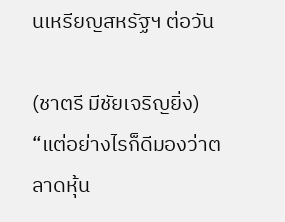นเหรียญสหรัฐฯ ต่อวัน

(ชาตรี มีชัยเจริญยิ่ง)
“แต่อย่างไรก็ดีมองว่าตลาดหุ้น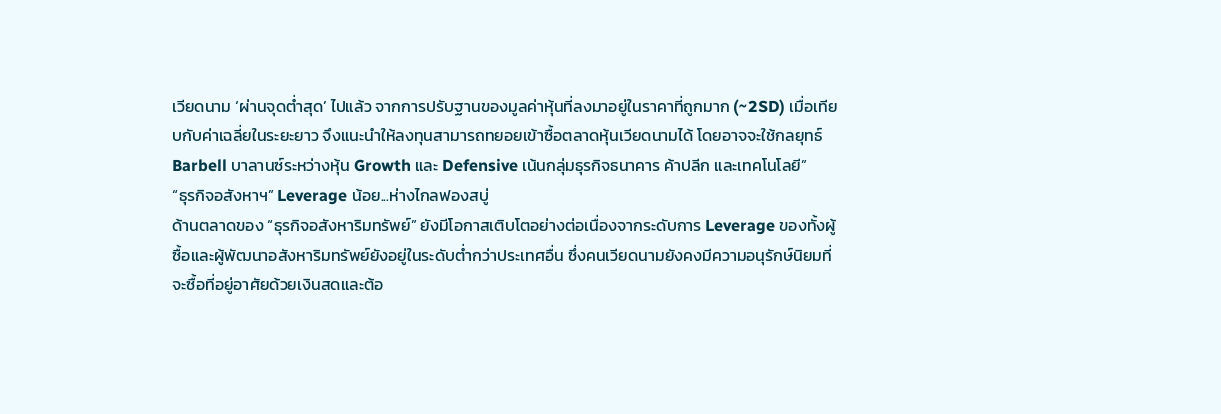เวียดนาม ‘ผ่านจุดต่ำสุด’ ไปแล้ว จากการปรับฐานของมูลค่าหุ้นที่ลงมาอยู่ในราคาที่ถูกมาก (~2SD) เมื่อเทียบกับค่าเฉลี่ยในระยะยาว จึงแนะนำให้ลงทุนสามารถทยอยเข้าซื้อตลาดหุ้นเวียดนามได้ โดยอาจจะใช้กลยุทธ์ Barbell บาลานซ์ระหว่างหุ้น Growth และ Defensive เน้นกลุ่มธุรกิจธนาคาร ค้าปลีก และเทคโนโลยี”
“ธุรกิจอสังหาฯ” Leverage น้อย...ห่างไกลฟองสบู่
ด้านตลาดของ “ธุรกิจอสังหาริมทรัพย์” ยังมีโอกาสเติบโตอย่างต่อเนื่องจากระดับการ Leverage ของทั้งผู้ซื้อและผู้พัฒนาอสังหาริมทรัพย์ยังอยู่ในระดับต่ำกว่าประเทศอื่น ซึ่งคนเวียดนามยังคงมีความอนุรักษ์นิยมที่จะซื้อที่อยู่อาศัยด้วยเงินสดและต้อ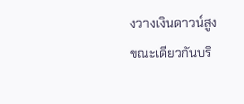งวางเงินดาวน์สูง
ขณะเดียวกันบริ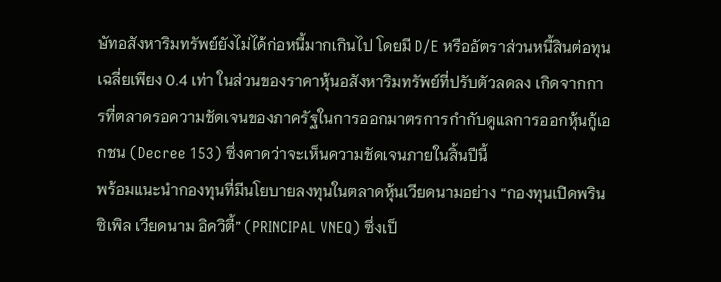ษัทอสังหาริมทรัพย์ยังไม่ได้ก่อหนี้มากเกินไป โดยมี D/E หรืออัตราส่วนหนี้สินต่อทุนเฉลี่ยเพียง 0.4 เท่า ในส่วนของราคาหุ้นอสังหาริมทรัพย์ที่ปรับตัวลดลง เกิดจากการที่ตลาดรอความชัดเจนของภาครัฐในการออกมาตรการกำกับดูแลการออกหุ้นกู้เอกชน (Decree 153) ซึ่งคาดว่าจะเห็นความชัดเจนภายในสิ้นปีนี้
พร้อมแนะนำกองทุนที่มีนโยบายลงทุนในตลาดหุ้นเวียดนามอย่าง “กองทุนเปิดพรินซิเพิล เวียดนาม อิควิตี้” (PRINCIPAL VNEQ) ซึ่งเป็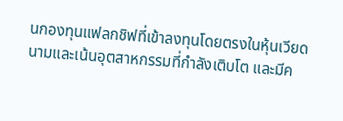นกองทุนแฟลกชิฟที่เข้าลงทุนโดยตรงในหุ้นเวียดนามและเน้นอุตสาหกรรมที่กำลังเติบโต และมีค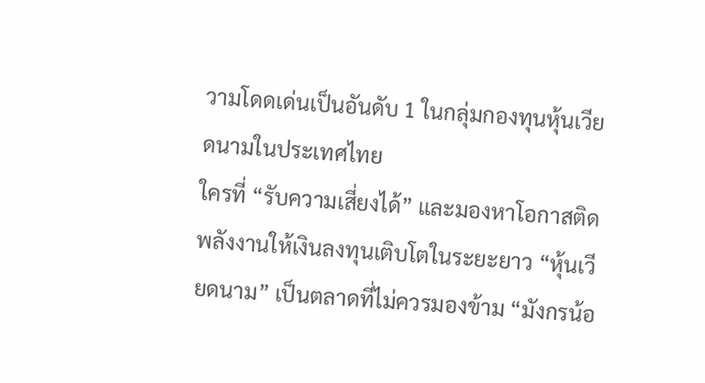วามโดดเด่นเป็นอันดับ 1 ในกลุ่มกองทุนหุ้นเวียดนามในประเทศไทย
ใครที่ “รับความเสี่ยงได้” และมองหาโอกาสติดพลังงานให้เงินลงทุนเติบโตในระยะยาว “หุ้นเวียดนาม” เป็นตลาดที่ไม่ควรมองข้าม “มังกรน้อ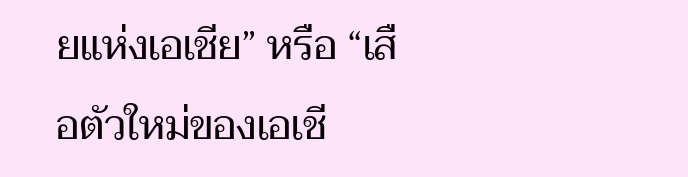ยแห่งเอเชีย” หรือ “เสือตัวใหม่ของเอเชี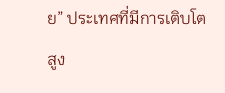ย” ประเทศที่มีการเติบโตสูง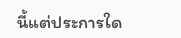นี้แต่ประการใด